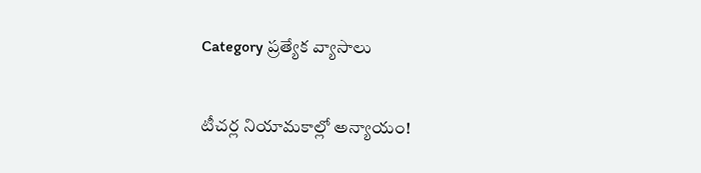Category ప్రత్యేక వ్యాసాలు

టీచర్ల నియామకాల్లో అన్యాయం!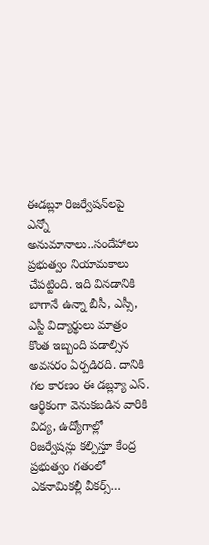ఈడబ్లూ రిజర్వేషన్‌లపై ఎన్నో అనుమానాలు..సందేహాలు ప్రభుత్వం నియామకాలు చేపట్టింది. ఇది వినడానికి బాగానే ఉన్నా బీసీ, ఎస్సీ, ఎస్టీ విద్యార్థులు మాత్రం కొంత ఇబ్బంది పడాల్సిన అవసరం ఏర్పడిరది. దానికి గల కారణం ఈ డబ్ల్యూ ఎస్‌. ఆర్థికంగా వెనుకబడిన వారికి విద్య, ఉద్యోగాల్లో రిజర్వేషన్లు కల్పిస్తూ కేంద్ర ప్రభుత్వం గతంలో ఎకనామికల్లీ వీకర్స్‌…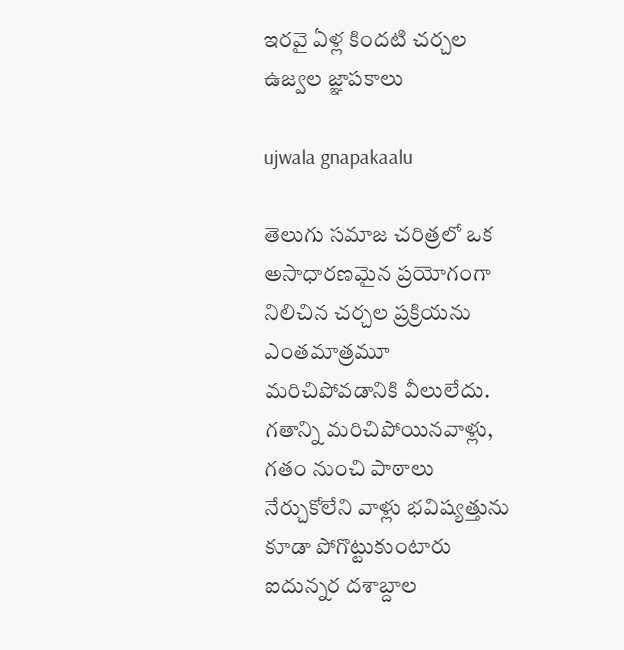ఇరవై ఏళ్ల కిందటి చర్చల ఉజ్వల జ్ఞాపకాలు

ujwala gnapakaalu

తెలుగు సమాజ చరిత్రలో ఒక అసాధారణమైన ప్రయోగంగా నిలిచిన చర్చల ప్రక్రియను ఎంతమాత్రమూ మరిచిపోవడానికి వీలులేదు. గతాన్ని మరిచిపోయినవాళ్లు, గతం నుంచి పాఠాలు నేర్చుకోలేని వాళ్లు భవిష్యత్తును కూడా పోగొట్టుకుంటారు ఐదున్నర దశాబ్దాల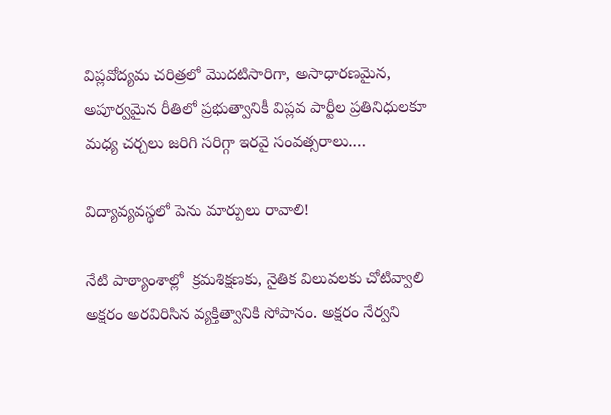విప్లవోద్యమ చరిత్రలో మొదటిసారిగా, అసాధారణమైన, అపూర్వమైన రీతిలో ప్రభుత్వానికీ విప్లవ పార్టీల ప్రతినిధులకూ మధ్య చర్చలు జరిగి సరిగ్గా ఇరవై సంవత్సరాలు.…

విద్యావ్యవస్థలో పెను మార్పులు రావాలి!

నేటి పాఠ్యాంశాల్లో  క్రమశిక్షణకు, నైతిక విలువలకు చోటివ్వాలి అక్షరం అరవిరిసిన వ్యక్తిత్వానికి సోపానం. అక్షరం నేర్వని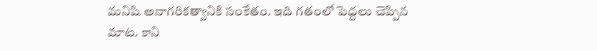మనిషి అనాగరికత్వానికి సంకేతం. ఇది గతంలో పెద్దలు చెప్పిన మాట. కాని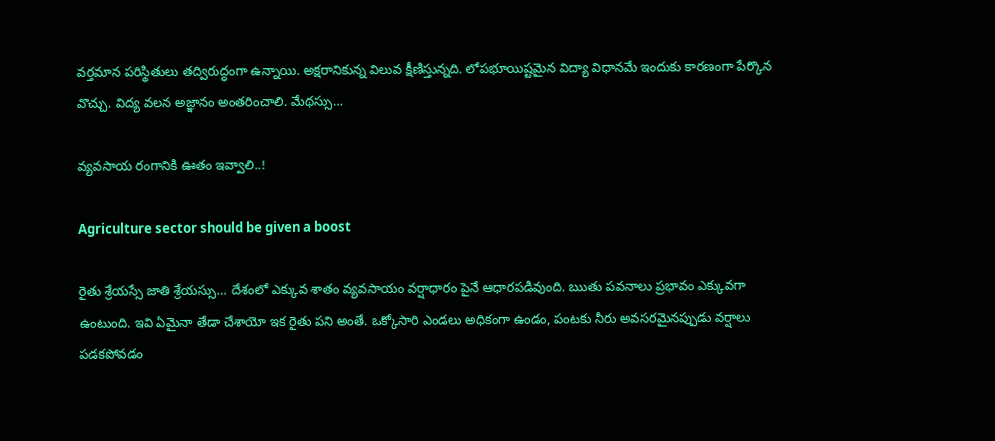వర్తమాన పరిస్థితులు తద్విరుద్ధంగా ఉన్నాయి. అక్షరానికున్న విలువ క్షీణిస్తున్నది. లోపభూయిష్టమైన విద్యా విధానమే ఇందుకు కారణంగా పేర్కొన వొచ్చు. విద్య వలన అజ్ఞానం అంతరించాలి. మేథస్సు…

వ్యవసాయ రంగానికి ఊతం ఇవ్వాలి..!

Agriculture sector should be given a boost

రైతు శ్రేయస్సే జాతి శ్రేయస్సు… దేశంలో ఎక్కువ శాతం వ్యవసాయం వర్షాధారం పైనే ఆధారపడివుంది. ఋతు పవనాలు ప్రభావం ఎక్కువగా ఉంటుంది. ఇవి ఏమైనా తేడా చేశాయో ఇక రైతు పని అంతే. ఒక్కోసారి ఎండలు అధికంగా ఉండం, పంటకు నీరు అవసరమైనప్పుడు వర్షాలు పడకపోవడం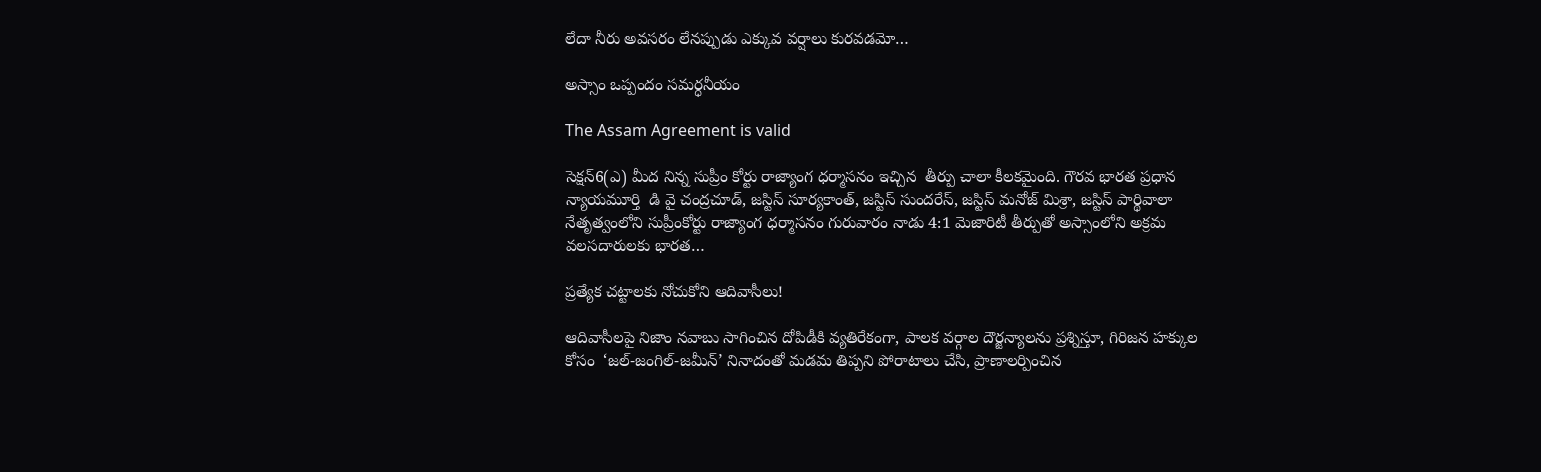లేదా నీరు అవసరం లేనప్పుడు ఎక్కువ వర్షాలు కురవడమో…

అస్సాం ఒప్పందం సమర్ధనీయం

The Assam Agreement is valid

సెక్షన్‌6(ఎ) మీద నిన్న సుప్రీం కోర్టు రాజ్యాంగ ధర్మాసనం ఇచ్చిన  తీర్పు చాలా కీలకమైంది. గౌరవ భారత ప్రధాన న్యాయమూర్తి  డి వై చంద్రచూడ్‌, జస్టిస్‌ సూర్యకాంత్‌, జస్టిస్‌ సుందరేస్‌, జస్టిస్‌ మనోజ్‌ మిశ్రా, జస్టిస్‌ పార్థివాలా నేతృత్వంలోని సుప్రీంకోర్టు రాజ్యాంగ ధర్మాసనం గురువారం నాడు 4:1 మెజారిటీ తీర్పుతో అస్సాంలోని అక్రమ వలసదారులకు భారత…

ప్రత్యేక చట్టాలకు నోచుకోని ఆదివాసీలు!

ఆదివాసీలపై నిజాం నవాబు సాగించిన దోపిడీకి వ్యతిరేకంగా, పాలక వర్గాల దౌర్జన్యాలను ప్రశ్నిస్తూ, గిరిజన హక్కుల కోసం  ‘జల్‌-జంగిల్‌-జమీన్‌’ నినాదంతో మడమ తిప్పని పోరాటాలు చేసి, ప్రాణాలర్పించిన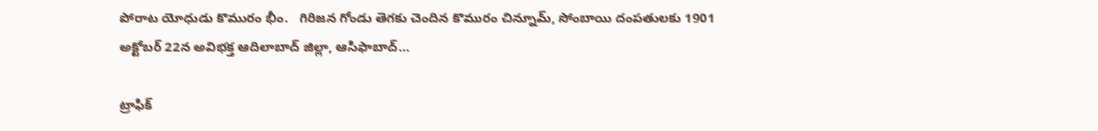పోరాట యోధుడు కొమురం భీం.   గిరిజన గోండు తెగకు చెందిన కొమురం చిన్నూమ్‌, సోంబాయి దంపతులకు 1901 అక్టోబర్‌ 22న అవిభక్త ఆదిలాబాద్‌ జిల్లా, ఆసిఫాబాద్‌…

ట్రాఫిక్‌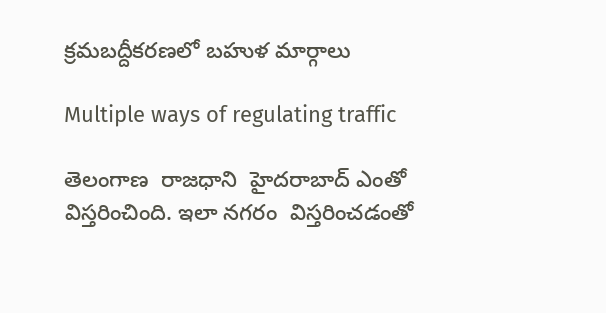క్రమబద్దీకరణలో బహుళ మార్గాలు

Multiple ways of regulating traffic

తెలంగాణ  రాజధాని  హైదరాబాద్‌ ఎంతో విస్తరించింది. ఇలా నగరం  విస్తరించడంతో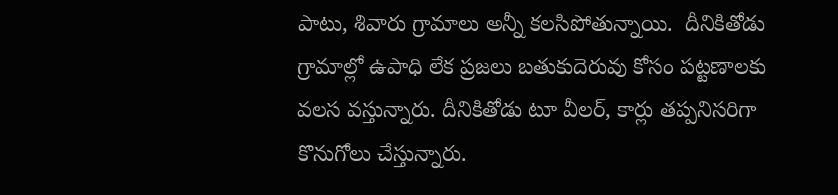పాటు, శివారు గ్రామాలు అన్నీ కలసిపోతున్నాయి.  దీనికితోడు గ్రామాల్లో ఉపాధి లేక ప్రజలు బతుకుదెరువు కోసం పట్టణాలకు వలస వస్తున్నారు. దీనికితోడు టూ వీలర్‌, కార్లు తప్పనిసరిగా కొనుగోలు చేస్తున్నారు.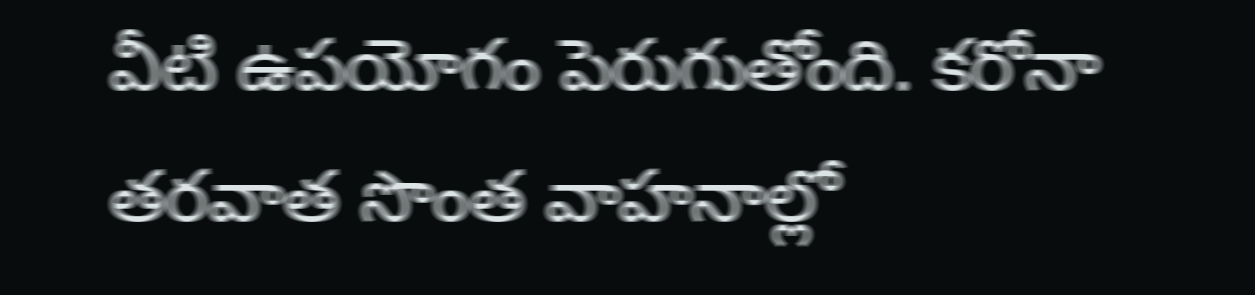వీటి ఉపయోగం పెరుగుతోంది. కరోనా తరవాత సొంత వాహనాల్లో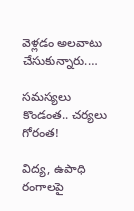వెళ్లడం అలవాటు చేసుకున్నారు.…

సమస్యలు కొండంత.. చర్యలు గోరంత!

విద్య, ఉపాధి రంగాలపై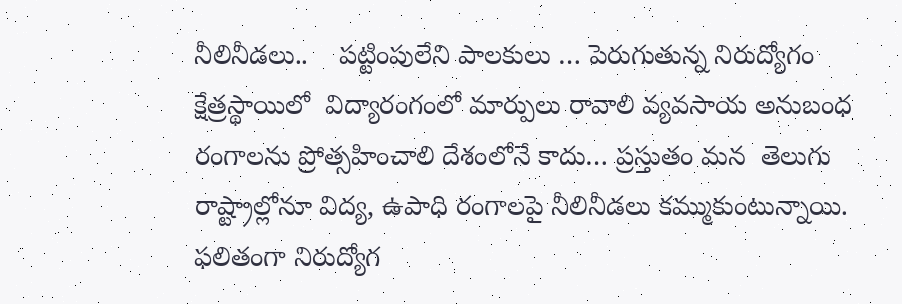నీలినీడలు..    పట్టింపులేని పాలకులు … పెరుగుతున్న నిరుద్యోగం క్షేత్రస్థాయిలో  విద్యారంగంలో మార్పులు రావాలి వ్యవసాయ అనుబంధ రంగాలను ప్రోత్సహించాలి దేశంలోనే కాదు… ప్రస్తుతం మన  తెలుగు రాష్ట్రాల్లోనూ విద్య, ఉపాధి రంగాలపై నీలినీడలు కమ్ముకుంటున్నాయి. ఫలితంగా నిరుద్యోగ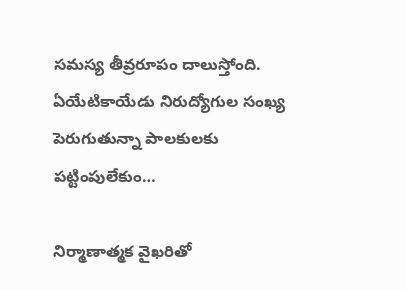సమస్య తీవ్రరూపం దాలుస్తోంది. ఏయేటికాయేడు నిరుద్యోగుల సంఖ్య పెరుగుతున్నా పాలకులకు పట్టింపులేకుం…

నిర్మాణాత్మక వైఖరితో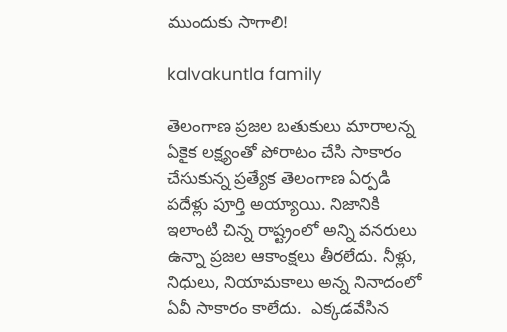ముందుకు సాగాలి!

kalvakuntla family

తెలంగాణ ప్రజల బతుకులు మారాలన్న ఏకైక లక్ష్యంతో పోరాటం చేసి సాకారం చేసుకున్న ప్రత్యేక తెలంగాణ ఏర్పడి పదేళ్లు పూర్తి అయ్యాయి. నిజానికి ఇలాంటి చిన్న రాష్ట్రంలో అన్ని వనరులు ఉన్నా ప్రజల ఆకాంక్షలు తీరలేదు. నీళ్లు, నిధులు, నియామకాలు అన్న నినాదంలో ఏవీ సాకారం కాలేదు.  ఎక్కడవేసిన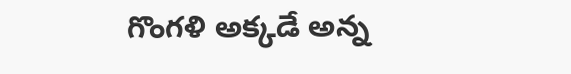గొంగళి అక్కడే అన్న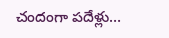చందంగా పదేళ్లు…